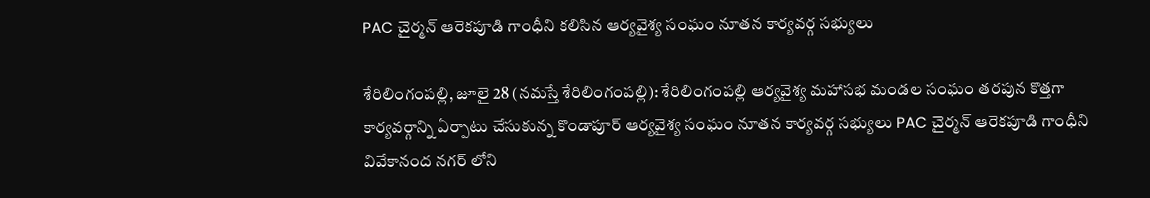PAC చైర్మన్ ఆరెకపూడి గాంధీని క‌లిసిన ఆర్యవైశ్య సంఘం నూతన కార్యవర్గ సభ్యులు

శేరిలింగంపల్లి, జూలై 28 (న‌మ‌స్తే శేరిలింగంపల్లి): శేరిలింగంపల్లి ఆర్యవైశ్య మహాసభ మండల సంఘం తర‌పున కొత్తగా కార్యవర్గాన్ని ఏర్పాటు చేసుకున్న కొండాపూర్ ఆర్యవైశ్య సంఘం నూతన కార్యవర్గ సభ్యులు PAC చైర్మన్ ఆరెకపూడి గాంధీని వివేకానంద నగర్ లోని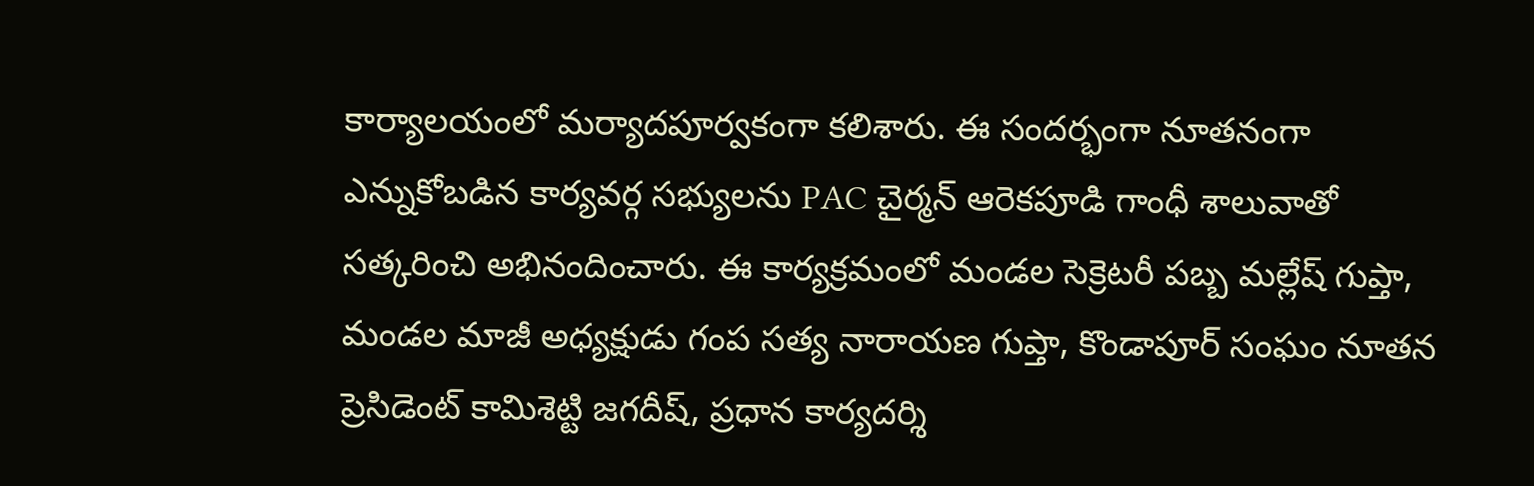కార్యాలయంలో మర్యాదపూర్వకంగా కలిశారు. ఈ సందర్భంగా నూతనంగా ఎన్నుకోబడిన కార్యవర్గ సభ్యులను PAC చైర్మన్ ఆరెకపూడి గాంధీ శాలువాతో సత్కరించి అభినందించారు. ఈ కార్యక్రమంలో మండల సెక్రెటరీ పబ్బ మల్లేష్ గుప్తా, మండల మాజీ అధ్యక్షుడు గంప సత్య నారాయణ గుప్తా, కొండాపూర్ సంఘం నూతన ప్రెసిడెంట్ కామిశెట్టి జగదీష్, ప్రధాన కార్యదర్శి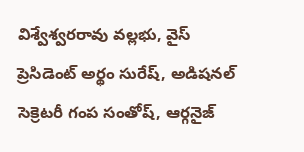విశ్వేశ్వరరావు వల్లభు, వైస్ ప్రెసిడెంట్ అర్థం సురేష్, అడిషనల్ సెక్రెటరీ గంప సంతోష్, ఆర్గనైజ్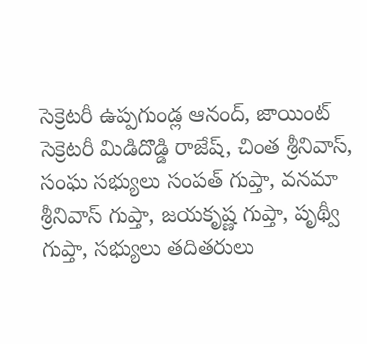సెక్రెటరీ ఉప్పగుండ్ల ఆనంద్, జాయింట్ సెక్రెటరీ మిడిదొడ్డి రాజేష్, చింత శ్రీనివాస్, సంఘ సభ్యులు సంపత్ గుప్తా, వనమా శ్రీనివాస్ గుప్తా, జయకృష్ణ గుప్తా, పృథ్వీ గుప్తా, సభ్యులు తదితరులు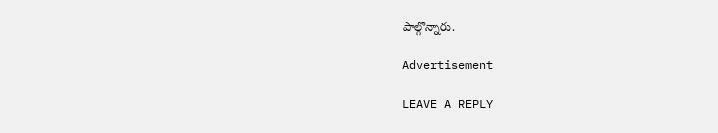పాల్గొన్నారు.

Advertisement

LEAVE A REPLY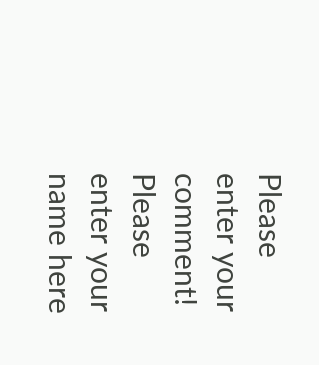Please enter your comment!
Please enter your name here